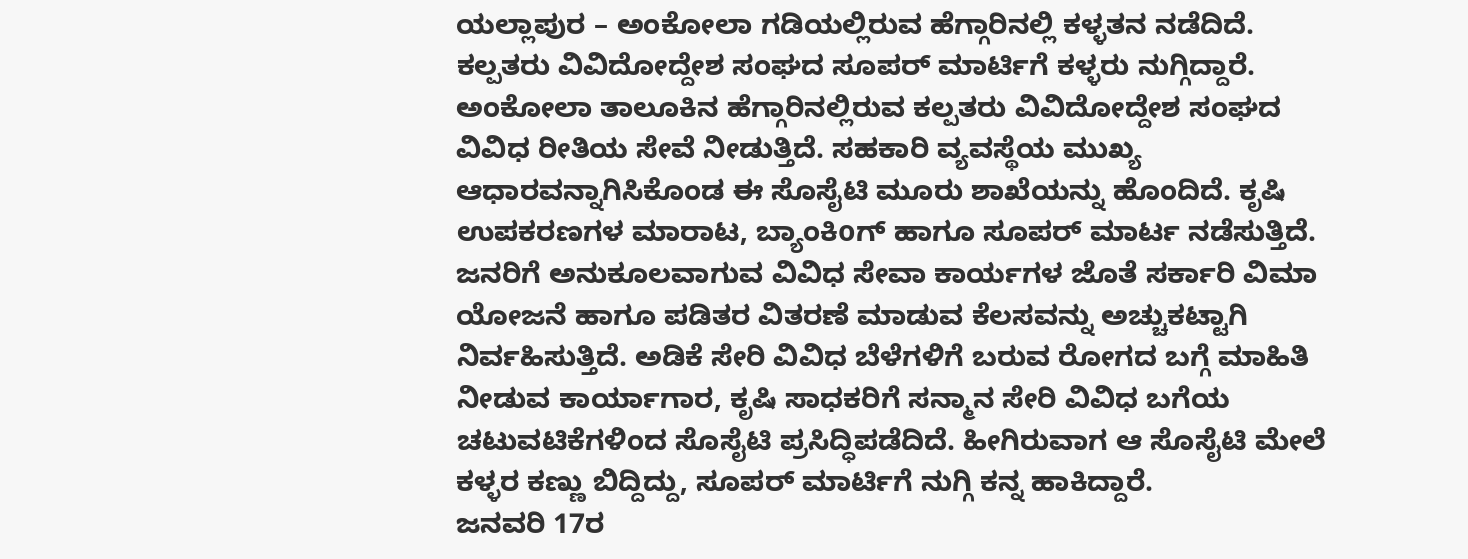ಯಲ್ಲಾಪುರ – ಅಂಕೋಲಾ ಗಡಿಯಲ್ಲಿರುವ ಹೆಗ್ಗಾರಿನಲ್ಲಿ ಕಳ್ಳತನ ನಡೆದಿದೆ. ಕಲ್ಪತರು ವಿವಿದೋದ್ದೇಶ ಸಂಘದ ಸೂಪರ್ ಮಾರ್ಟಿಗೆ ಕಳ್ಳರು ನುಗ್ಗಿದ್ದಾರೆ.
ಅಂಕೋಲಾ ತಾಲೂಕಿನ ಹೆಗ್ಗಾರಿನಲ್ಲಿರುವ ಕಲ್ಪತರು ವಿವಿದೋದ್ದೇಶ ಸಂಘದ ವಿವಿಧ ರೀತಿಯ ಸೇವೆ ನೀಡುತ್ತಿದೆ. ಸಹಕಾರಿ ವ್ಯವಸ್ಥೆಯ ಮುಖ್ಯ ಆಧಾರವನ್ನಾಗಿಸಿಕೊಂಡ ಈ ಸೊಸೈಟಿ ಮೂರು ಶಾಖೆಯನ್ನು ಹೊಂದಿದೆ. ಕೃಷಿ ಉಪಕರಣಗಳ ಮಾರಾಟ, ಬ್ಯಾಂಕಿoಗ್ ಹಾಗೂ ಸೂಪರ್ ಮಾರ್ಟ ನಡೆಸುತ್ತಿದೆ. ಜನರಿಗೆ ಅನುಕೂಲವಾಗುವ ವಿವಿಧ ಸೇವಾ ಕಾರ್ಯಗಳ ಜೊತೆ ಸರ್ಕಾರಿ ವಿಮಾ ಯೋಜನೆ ಹಾಗೂ ಪಡಿತರ ವಿತರಣೆ ಮಾಡುವ ಕೆಲಸವನ್ನು ಅಚ್ಚುಕಟ್ಟಾಗಿ ನಿರ್ವಹಿಸುತ್ತಿದೆ. ಅಡಿಕೆ ಸೇರಿ ವಿವಿಧ ಬೆಳೆಗಳಿಗೆ ಬರುವ ರೋಗದ ಬಗ್ಗೆ ಮಾಹಿತಿ ನೀಡುವ ಕಾರ್ಯಾಗಾರ, ಕೃಷಿ ಸಾಧಕರಿಗೆ ಸನ್ಮಾನ ಸೇರಿ ವಿವಿಧ ಬಗೆಯ ಚಟುವಟಿಕೆಗಳಿಂದ ಸೊಸೈಟಿ ಪ್ರಸಿದ್ಧಿಪಡೆದಿದೆ. ಹೀಗಿರುವಾಗ ಆ ಸೊಸೈಟಿ ಮೇಲೆ ಕಳ್ಳರ ಕಣ್ಣು ಬಿದ್ದಿದ್ದು, ಸೂಪರ್ ಮಾರ್ಟಿಗೆ ನುಗ್ಗಿ ಕನ್ನ ಹಾಕಿದ್ದಾರೆ.
ಜನವರಿ 17ರ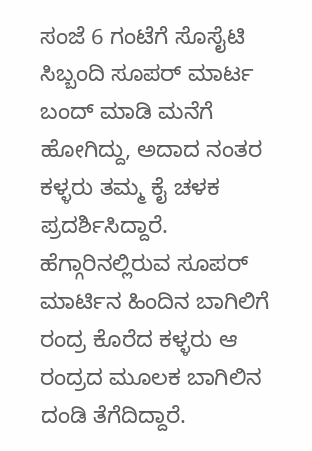ಸಂಜೆ 6 ಗಂಟೆಗೆ ಸೊಸೈಟಿ ಸಿಬ್ಬಂದಿ ಸೂಪರ್ ಮಾರ್ಟ ಬಂದ್ ಮಾಡಿ ಮನೆಗೆ ಹೋಗಿದ್ದು, ಅದಾದ ನಂತರ ಕಳ್ಳರು ತಮ್ಮ ಕೈ ಚಳಕ ಪ್ರದರ್ಶಿಸಿದ್ದಾರೆ. ಹೆಗ್ಗಾರಿನಲ್ಲಿರುವ ಸೂಪರ್ ಮಾರ್ಟಿನ ಹಿಂದಿನ ಬಾಗಿಲಿಗೆ ರಂದ್ರ ಕೊರೆದ ಕಳ್ಳರು ಆ ರಂದ್ರದ ಮೂಲಕ ಬಾಗಿಲಿನ ದಂಡಿ ತೆಗೆದಿದ್ದಾರೆ.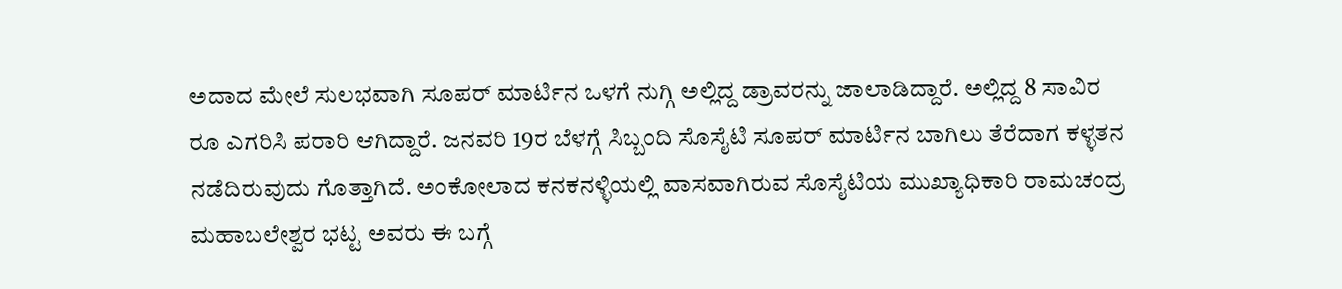ಅದಾದ ಮೇಲೆ ಸುಲಭವಾಗಿ ಸೂಪರ್ ಮಾರ್ಟಿನ ಒಳಗೆ ನುಗ್ಗಿ ಅಲ್ಲಿದ್ದ ಡ್ರಾವರನ್ನು ಜಾಲಾಡಿದ್ದಾರೆ. ಅಲ್ಲಿದ್ದ 8 ಸಾವಿರ ರೂ ಎಗರಿಸಿ ಪರಾರಿ ಆಗಿದ್ದಾರೆ. ಜನವರಿ 19ರ ಬೆಳಗ್ಗೆ ಸಿಬ್ಬಂದಿ ಸೊಸೈಟಿ ಸೂಪರ್ ಮಾರ್ಟಿನ ಬಾಗಿಲು ತೆರೆದಾಗ ಕಳ್ಳತನ ನಡೆದಿರುವುದು ಗೊತ್ತಾಗಿದೆ. ಅಂಕೋಲಾದ ಕನಕನಳ್ಳಿಯಲ್ಲಿ ವಾಸವಾಗಿರುವ ಸೊಸೈಟಿಯ ಮುಖ್ಯಾಧಿಕಾರಿ ರಾಮಚಂದ್ರ ಮಹಾಬಲೇಶ್ವರ ಭಟ್ಟ ಅವರು ಈ ಬಗ್ಗೆ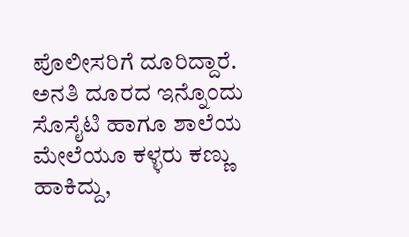ಪೊಲೀಸರಿಗೆ ದೂರಿದ್ದಾರೆ. ಅನತಿ ದೂರದ ಇನ್ನೊಂದು ಸೊಸೈಟಿ ಹಾಗೂ ಶಾಲೆಯ ಮೇಲೆಯೂ ಕಳ್ಳರು ಕಣ್ಣು ಹಾಕಿದ್ದು,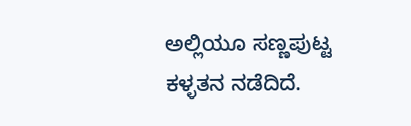ಅಲ್ಲಿಯೂ ಸಣ್ಣಪುಟ್ಟ ಕಳ್ಳತನ ನಡೆದಿದೆ.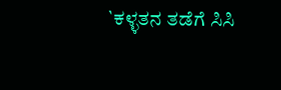`ಕಳ್ಳತನ ತಡೆಗೆ ಸಿಸಿ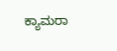ಕ್ಯಾಮರಾ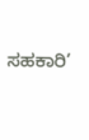ಸಹಕಾರಿ’